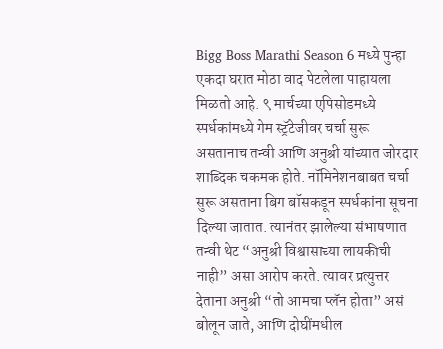Bigg Boss Marathi Season 6 मध्ये पुन्हा एकदा घरात मोठा वाद पेटलेला पाहायला मिळतो आहे. ९ मार्चच्या एपिसोडमध्ये स्पर्धकांमध्ये गेम स्ट्रॅटेजीवर चर्चा सुरू असतानाच तन्वी आणि अनुश्री यांच्यात जोरदार शाब्दिक चकमक होते. नॉमिनेशनबाबत चर्चा सुरू असताना बिग बॉसकडून स्पर्धकांना सूचना दिल्या जातात. त्यानंतर झालेल्या संभाषणात तन्वी थेट “अनुश्री विश्वासाच्या लायकीची नाही” असा आरोप करते. त्यावर प्रत्युत्तर देताना अनुश्री “तो आमचा प्लॅन होता” असं बोलून जाते, आणि दोघींमधील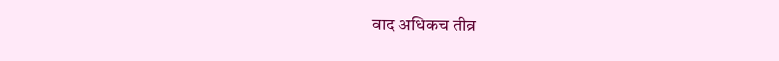वाद अधिकच तीव्र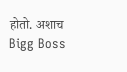होतो. अशाच Bigg Boss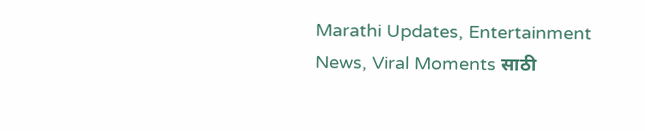Marathi Updates, Entertainment News, Viral Moments साठी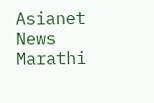Asianet News Marathi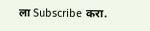ला Subscribe करा.